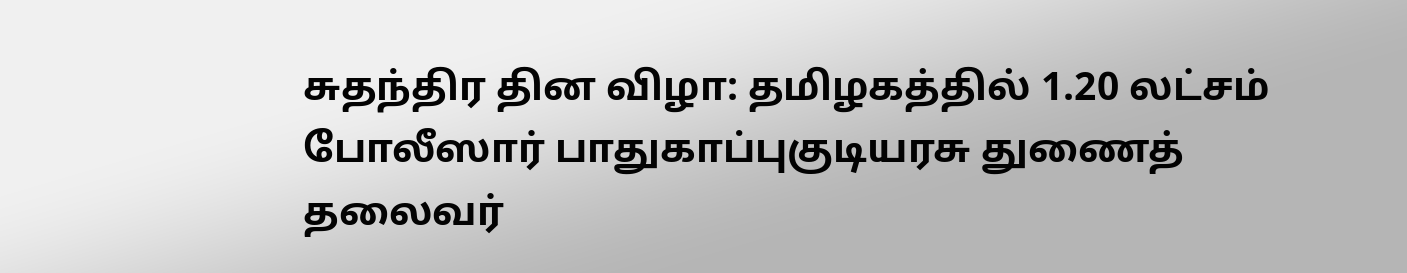சுதந்திர தின விழா: தமிழகத்தில் 1.20 லட்சம் போலீஸார் பாதுகாப்புகுடியரசு துணைத் தலைவர்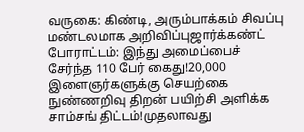வருகை: கிண்டி, அரும்பாக்கம் சிவப்பு மண்டலமாக அறிவிப்புஜார்க்கண்ட் போராட்டம்: இந்து அமைப்பைச் சேர்ந்த 110 பேர் கைது!20,000 இளைஞர்களுக்கு செயற்கை நுண்ணறிவு திறன் பயிற்சி அளிக்க சாம்சங் திட்டம்!முதலாவது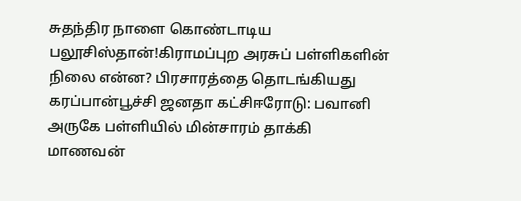சுதந்திர நாளை கொண்டாடிய பலூசிஸ்தான்!கிராமப்புற அரசுப் பள்ளிகளின் நிலை என்ன? பிரசாரத்தை தொடங்கியது கரப்பான்பூச்சி ஜனதா கட்சிஈரோடு: பவானி அருகே பள்ளியில் மின்சாரம் தாக்கி மாணவன்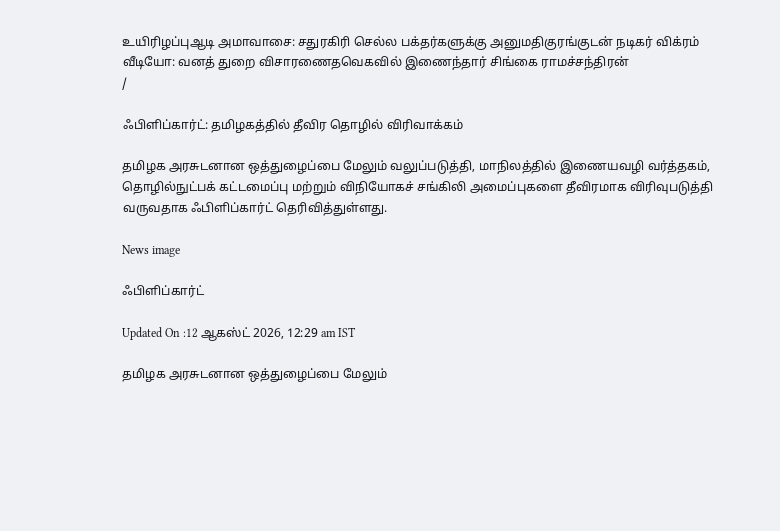உயிரிழப்புஆடி அமாவாசை: சதுரகிரி செல்ல பக்தர்களுக்கு அனுமதிகுரங்குடன் நடிகர் விக்ரம் வீடியோ: வனத் துறை விசாரணைதவெகவில் இணைந்தார் சிங்கை ராமச்சந்திரன்
/

ஃபிளிப்கார்ட்: தமிழகத்தில் தீவிர தொழில் விரிவாக்கம்

தமிழக அரசுடனான ஒத்துழைப்பை மேலும் வலுப்படுத்தி, மாநிலத்தில் இணையவழி வர்த்தகம், தொழில்நுட்பக் கட்டமைப்பு மற்றும் விநியோகச் சங்கிலி அமைப்புகளை தீவிரமாக விரிவுபடுத்தி வருவதாக ஃபிளிப்கார்ட் தெரிவித்துள்ளது.

News image

ஃபிளிப்கார்ட்

Updated On :12 ஆகஸ்ட் 2026, 12:29 am IST

தமிழக அரசுடனான ஒத்துழைப்பை மேலும்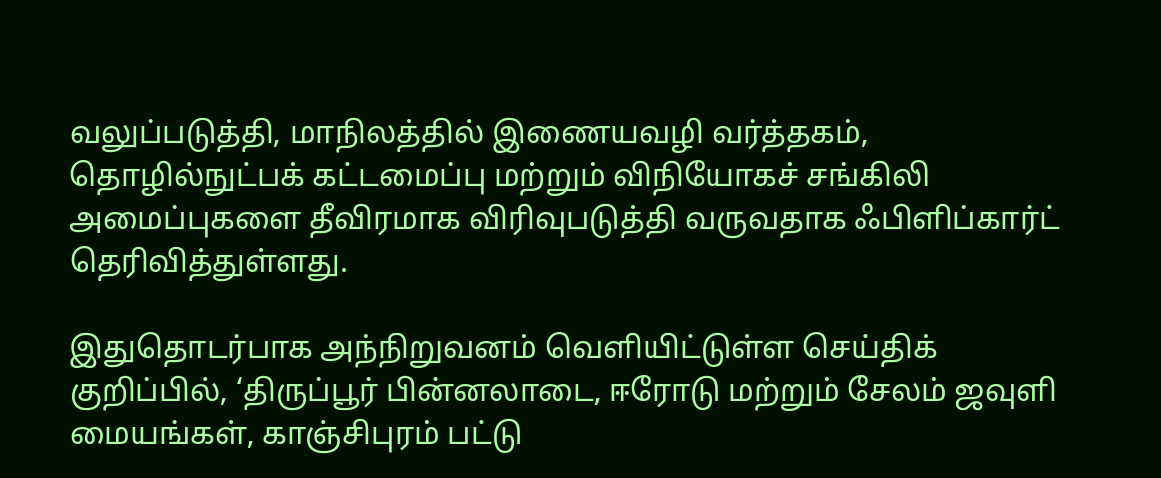வலுப்படுத்தி, மாநிலத்தில் இணையவழி வர்த்தகம், தொழில்நுட்பக் கட்டமைப்பு மற்றும் விநியோகச் சங்கிலி அமைப்புகளை தீவிரமாக விரிவுபடுத்தி வருவதாக ஃபிளிப்கார்ட் தெரிவித்துள்ளது.

இதுதொடர்பாக அந்நிறுவனம் வெளியிட்டுள்ள செய்திக் குறிப்பில், ‘திருப்பூர் பின்னலாடை, ஈரோடு மற்றும் சேலம் ஜவுளி மையங்கள், காஞ்சிபுரம் பட்டு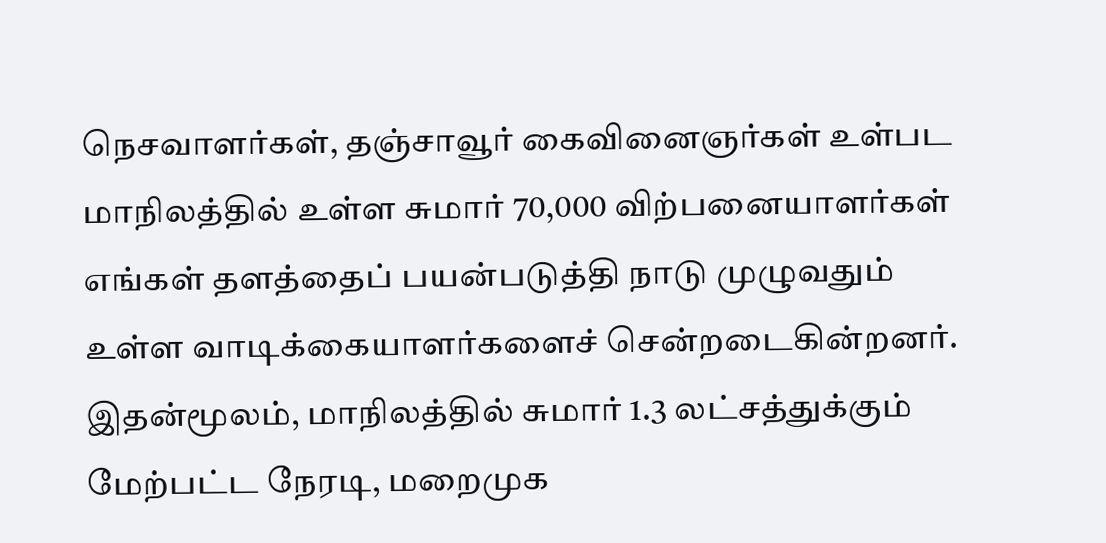நெசவாளர்கள், தஞ்சாவூர் கைவினைஞர்கள் உள்பட மாநிலத்தில் உள்ள சுமார் 70,000 விற்பனையாளர்கள் எங்கள் தளத்தைப் பயன்படுத்தி நாடு முழுவதும் உள்ள வாடிக்கையாளர்களைச் சென்றடைகின்றனர். இதன்மூலம், மாநிலத்தில் சுமார் 1.3 லட்சத்துக்கும் மேற்பட்ட நேரடி, மறைமுக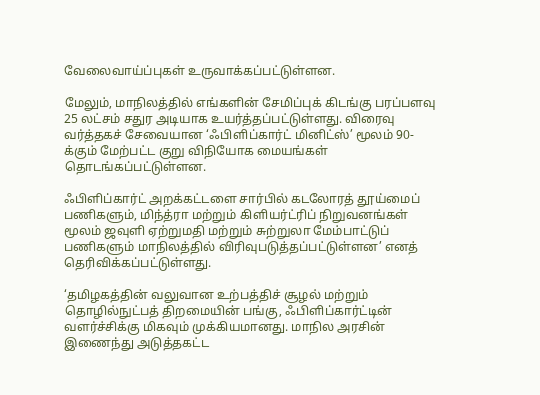வேலைவாய்ப்புகள் உருவாக்கப்பட்டுள்ளன.

மேலும், மாநிலத்தில் எங்களின் சேமிப்புக் கிடங்கு பரப்பளவு 25 லட்சம் சதுர அடியாக உயர்த்தப்பட்டுள்ளது. விரைவு வர்த்தகச் சேவையான ‘ஃபிளிப்கார்ட் மினிட்ஸ்’ மூலம் 90-க்கும் மேற்பட்ட குறு விநியோக மையங்கள் தொடங்கப்பட்டுள்ளன.

ஃபிளிப்கார்ட் அறக்கட்டளை சார்பில் கடலோரத் தூய்மைப் பணிகளும், மிந்த்ரா மற்றும் கிளியர்ட்ரிப் நிறுவனங்கள் மூலம் ஜவுளி ஏற்றுமதி மற்றும் சுற்றுலா மேம்பாட்டுப் பணிகளும் மாநிலத்தில் விரிவுபடுத்தப்பட்டுள்ளன’ எனத் தெரிவிக்கப்பட்டுள்ளது.

‘தமிழகத்தின் வலுவான உற்பத்திச் சூழல் மற்றும் தொழில்நுட்பத் திறமையின் பங்கு, ஃபிளிப்கார்ட்டின் வளர்ச்சிக்கு மிகவும் முக்கியமானது. மாநில அரசின் இணைந்து அடுத்தகட்ட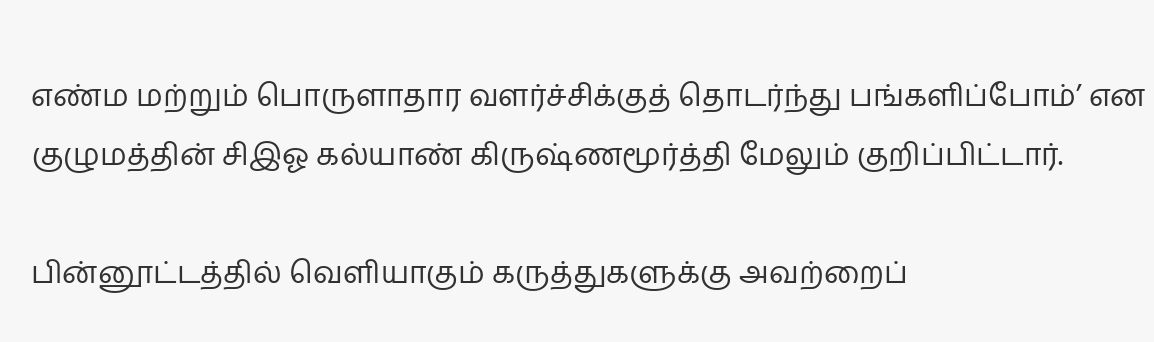எண்ம மற்றும் பொருளாதார வளர்ச்சிக்குத் தொடர்ந்து பங்களிப்போம்’ என குழுமத்தின் சிஇஓ கல்யாண் கிருஷ்ணமூர்த்தி மேலும் குறிப்பிட்டார்.

பின்னூட்டத்தில் வெளியாகும் கருத்துகளுக்கு அவற்றைப்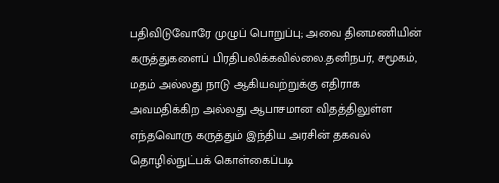பதிவிடுவோரே முழுப் பொறுப்பு; அவை தினமணியின் கருத்துகளைப் பிரதிபலிக்கவில்லை.தனிநபர், சமூகம், மதம் அல்லது நாடு ஆகியவற்றுக்கு எதிராக அவமதிக்கிற அல்லது ஆபாசமான விதத்திலுள்ள எந்தவொரு கருத்தும் இந்திய அரசின் தகவல் தொழில்நுட்பக் கொள்கைப்படி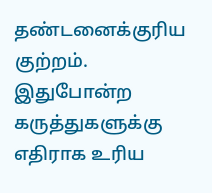தண்டனைக்குரிய குற்றம். இதுபோன்ற கருத்துகளுக்கு எதிராக உரிய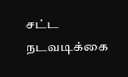சட்ட நடவடிக்கை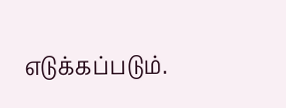எடுக்கப்படும்.